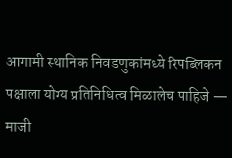आगामी स्थानिक निवडणुकांमध्ये रिपब्लिकन पक्षाला योग्य प्रतिनिधित्व मिळालेच पाहिजे — माजी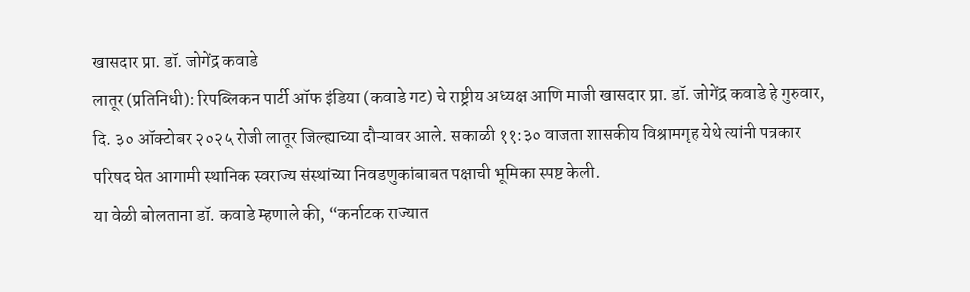खासदार प्रा. डॉ. जोगेंद्र कवाडे
लातूर (प्रतिनिधी): रिपब्लिकन पार्टी ऑफ इंडिया (कवाडे गट) चे राष्ट्रीय अध्यक्ष आणि माजी खासदार प्रा. डॉ. जोगेंद्र कवाडे हे गुरुवार, दि. ३० ऑक्टोबर २०२५ रोजी लातूर जिल्ह्याच्या दौऱ्यावर आले. सकाळी ११:३० वाजता शासकीय विश्रामगृह येथे त्यांनी पत्रकार परिषद घेत आगामी स्थानिक स्वराज्य संस्थांच्या निवडणुकांबाबत पक्षाची भूमिका स्पष्ट केली.
या वेळी बोलताना डॉ. कवाडे म्हणाले की, “कर्नाटक राज्यात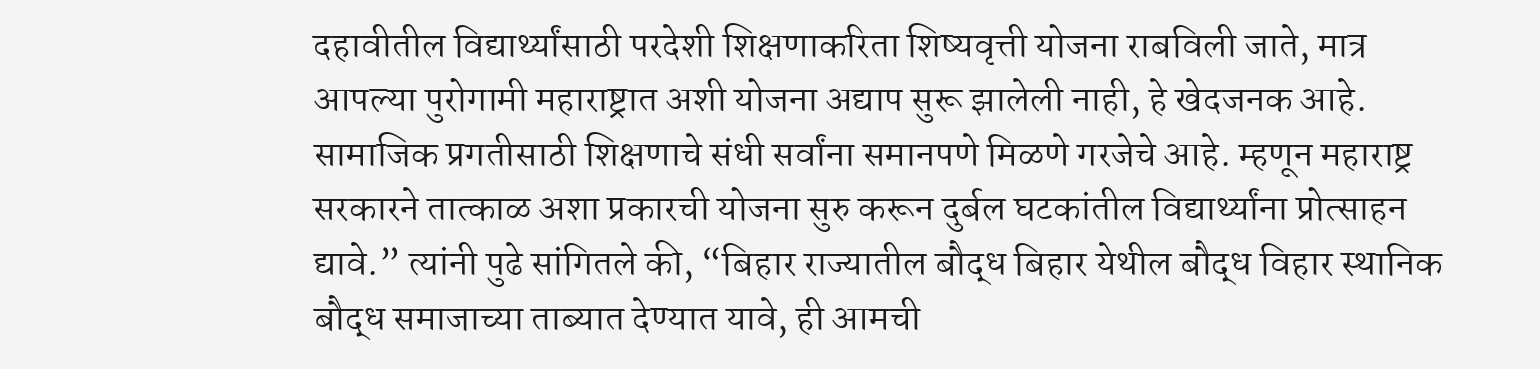दहावीतील विद्यार्थ्यांसाठी परदेशी शिक्षणाकरिता शिष्यवृत्ती योजना राबविली जाते, मात्र आपल्या पुरोगामी महाराष्ट्रात अशी योजना अद्याप सुरू झालेली नाही, हे खेदजनक आहे. सामाजिक प्रगतीसाठी शिक्षणाचे संधी सर्वांना समानपणे मिळणे गरजेचे आहे. म्हणून महाराष्ट्र सरकारने तात्काळ अशा प्रकारची योजना सुरु करून दुर्बल घटकांतील विद्यार्थ्यांना प्रोत्साहन द्यावे.” त्यांनी पुढे सांगितले की, “बिहार राज्यातील बौद्ध बिहार येथील बौद्ध विहार स्थानिक बौद्ध समाजाच्या ताब्यात देण्यात यावे, ही आमची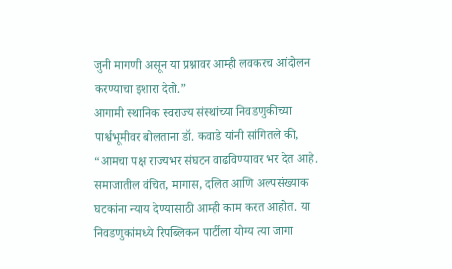जुनी मागणी असून या प्रश्नावर आम्ही लवकरच आंदोलन करण्याचा इशारा देतो.”
आगामी स्थानिक स्वराज्य संस्थांच्या निवडणुकीच्या पार्श्वभूमीवर बोलताना डॉ. कवाडे यांनी सांगितले की, “आमचा पक्ष राज्यभर संघटन वाढविण्यावर भर देत आहे.
समाजातील वंचित, मागास, दलित आणि अल्पसंख्याक घटकांना न्याय देण्यासाठी आम्ही काम करत आहोत. या निवडणुकांमध्ये रिपब्लिकन पार्टीला योग्य त्या जागा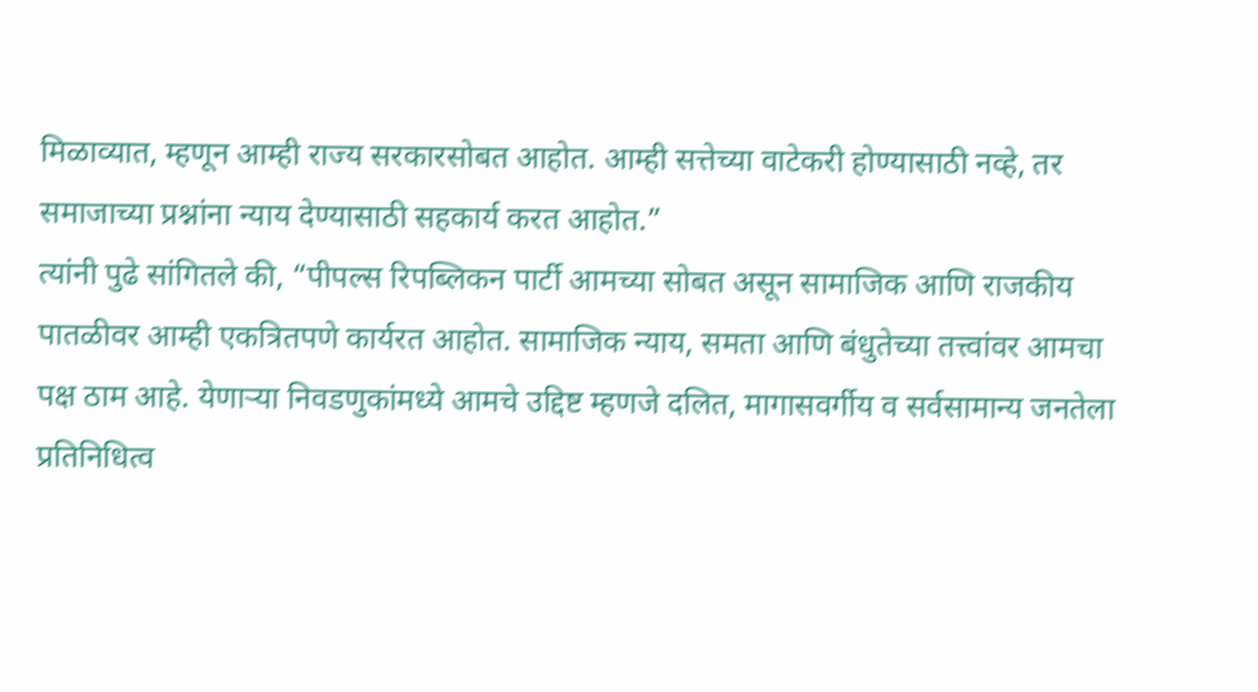मिळाव्यात, म्हणून आम्ही राज्य सरकारसोबत आहोत. आम्ही सत्तेच्या वाटेकरी होण्यासाठी नव्हे, तर समाजाच्या प्रश्नांना न्याय देण्यासाठी सहकार्य करत आहोत.”
त्यांनी पुढे सांगितले की, “पीपल्स रिपब्लिकन पार्टी आमच्या सोबत असून सामाजिक आणि राजकीय पातळीवर आम्ही एकत्रितपणे कार्यरत आहोत. सामाजिक न्याय, समता आणि बंधुतेच्या तत्त्वांवर आमचा पक्ष ठाम आहे. येणाऱ्या निवडणुकांमध्ये आमचे उद्दिष्ट म्हणजे दलित, मागासवर्गीय व सर्वसामान्य जनतेला प्रतिनिधित्व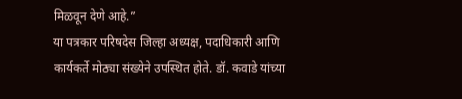मिळवून देणे आहे.”
या पत्रकार परिषदेस जिल्हा अध्यक्ष, पदाधिकारी आणि कार्यकर्ते मोठ्या संख्येने उपस्थित होते. डॉ. कवाडे यांच्या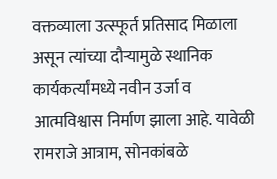वक्तव्याला उत्स्फूर्त प्रतिसाद मिळाला असून त्यांच्या दौऱ्यामुळे स्थानिक कार्यकर्त्यांमध्ये नवीन उर्जा व आत्मविश्वास निर्माण झाला आहे. यावेळी रामराजे आत्राम, सोनकांबळे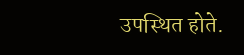उपस्थित होते.